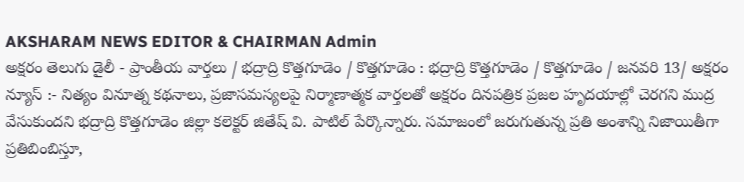AKSHARAM NEWS EDITOR & CHAIRMAN Admin
అక్షరం తెలుగు డైలీ - ప్రాంతీయ వార్తలు / భద్రాద్రి కొత్తగూడెం / కొత్తగూడెం : భద్రాద్రి కొత్తగూడెం / కొత్తగూడెం / జనవరి 13/ అక్షరం న్యూస్ :- నిత్యం వినూత్న కథనాలు, ప్రజాసమస్యలపై నిర్మాణాత్మక వార్తలతో అక్షరం దినపత్రిక ప్రజల హృదయాల్లో చెరగని ముద్ర వేసుకుందని భద్రాద్రి కొత్తగూడెం జిల్లా కలెక్టర్ జితేష్ వి. పాటిల్ పేర్కొన్నారు. సమాజంలో జరుగుతున్న ప్రతి అంశాన్ని నిజాయితీగా ప్రతిబింబిస్తూ,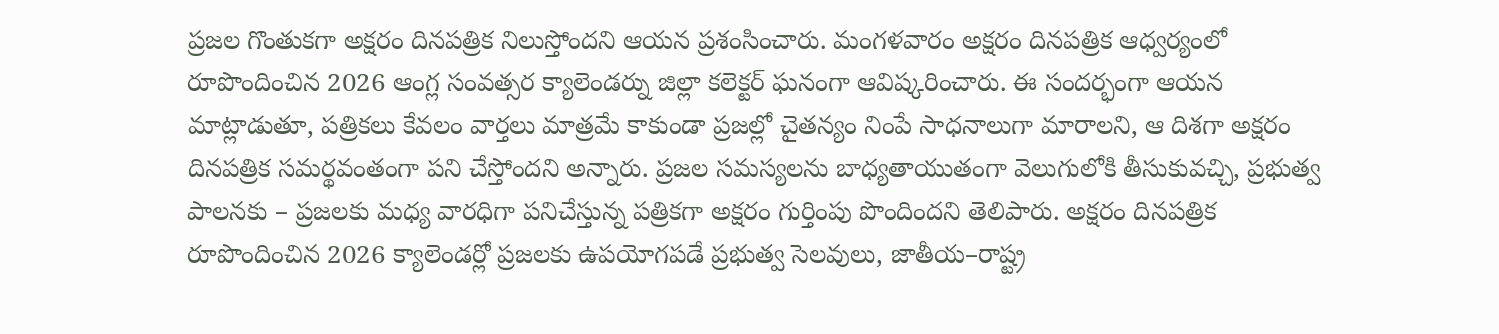ప్రజల గొంతుకగా అక్షరం దినపత్రిక నిలుస్తోందని ఆయన ప్రశంసించారు. మంగళవారం అక్షరం దినపత్రిక ఆధ్వర్యంలో రూపొందించిన 2026 ఆంగ్ల సంవత్సర క్యాలెండర్ను జిల్లా కలెక్టర్ ఘనంగా ఆవిష్కరించారు. ఈ సందర్భంగా ఆయన మాట్లాడుతూ, పత్రికలు కేవలం వార్తలు మాత్రమే కాకుండా ప్రజల్లో చైతన్యం నింపే సాధనాలుగా మారాలని, ఆ దిశగా అక్షరం దినపత్రిక సమర్థవంతంగా పని చేస్తోందని అన్నారు. ప్రజల సమస్యలను బాధ్యతాయుతంగా వెలుగులోకి తీసుకువచ్చి, ప్రభుత్వ పాలనకు – ప్రజలకు మధ్య వారధిగా పనిచేస్తున్న పత్రికగా అక్షరం గుర్తింపు పొందిందని తెలిపారు. అక్షరం దినపత్రిక రూపొందించిన 2026 క్యాలెండర్లో ప్రజలకు ఉపయోగపడే ప్రభుత్వ సెలవులు, జాతీయ–రాష్ట్ర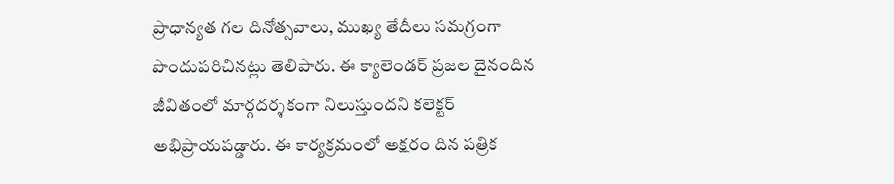ప్రాధాన్యత గల దినోత్సవాలు, ముఖ్య తేదీలు సమగ్రంగా పొందుపరిచినట్లు తెలిపారు. ఈ క్యాలెండర్ ప్రజల దైనందిన జీవితంలో మార్గదర్శకంగా నిలుస్తుందని కలెక్టర్ అభిప్రాయపడ్డారు. ఈ కార్యక్రమంలో అక్షరం దిన పత్రిక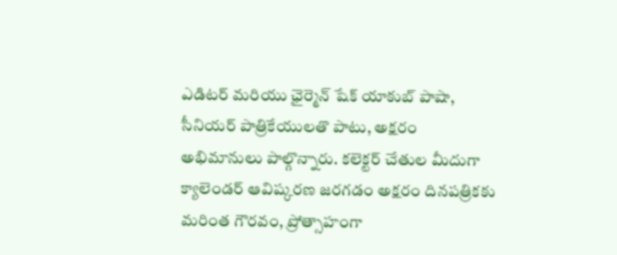ఎడిటర్ మరియు ఛైర్మెన్ షేక్ యాకుబ్ పాషా, సీనియర్ పాత్రికేయులతొ పాటు, అక్షరం అభిమానులు పాల్గొన్నారు. కలెక్టర్ చేతుల మీదుగా క్యాలెండర్ ఆవిష్కరణ జరగడం అక్షరం దినపత్రికకు మరింత గౌరవం, ప్రోత్సాహంగా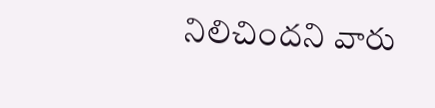నిలిచిందని వారు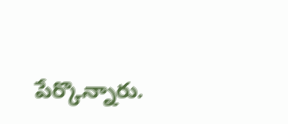పేర్కొన్నారు.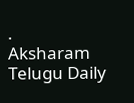.
Aksharam Telugu Daily